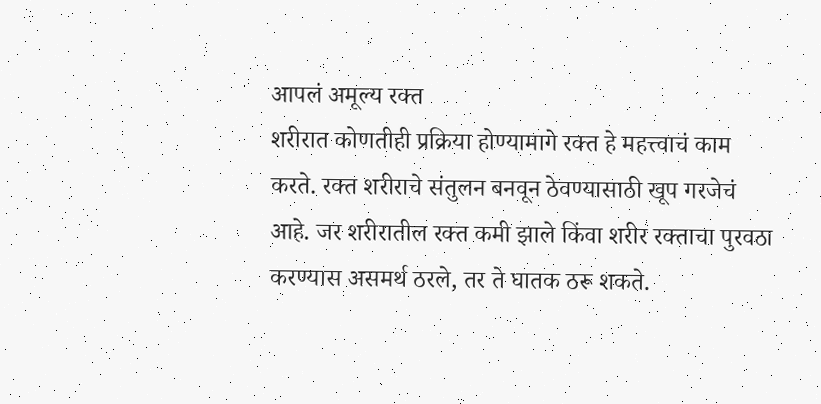आपलं अमूल्य रक्त
शरीरात कोणतीही प्रक्रिया होण्यामागे रक्त हे महत्त्वाचं काम करते. रक्त शरीराचे संतुलन बनवून ठेवण्यासाठी खूप गरजेचं आहे. जर शरीरातील रक्त कमी झाले किंवा शरीर रक्ताचा पुरवठा करण्यास असमर्थ ठरले, तर ते घातक ठरू शकते.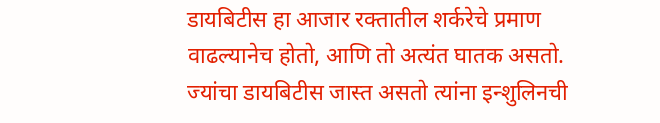डायबिटीस हा आजार रक्तातील शर्करेचे प्रमाण वाढल्यानेच होतो, आणि तो अत्यंत घातक असतो. ज्यांचा डायबिटीस जास्त असतो त्यांना इन्शुलिनची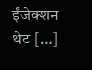ईंजेक्शन थेट […]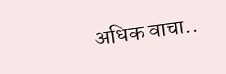अधिक वाचा..